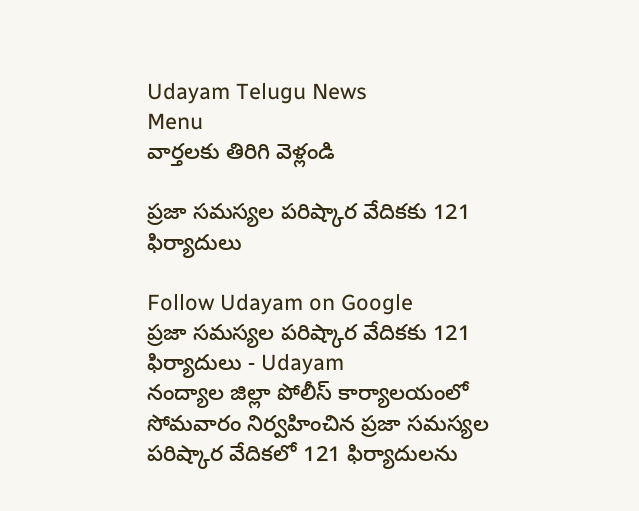Udayam Telugu News
Menu
వార్తలకు తిరిగి వెళ్లండి

ప్రజా సమస్యల పరిష్కార వేదికకు 121 ఫిర్యాదులు

Follow Udayam on Google
ప్రజా సమస్యల పరిష్కార వేదికకు 121 ఫిర్యాదులు - Udayam
నంద్యాల జిల్లా పోలీస్ కార్యాలయంలో సోమవారం నిర్వహించిన ప్రజా సమస్యల పరిష్కార వేదికలో 121 ఫిర్యాదులను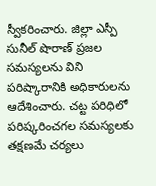స్వీకరించారు. జిల్లా ఎస్పీ సునీల్ షొరాణ్ ప్రజల సమస్యలను విని పరిష్కారానికి అధికారులను ఆదేశించారు. చట్ట పరిధిలో పరిష్కరించగల సమస్యలకు తక్షణమే చర్యలు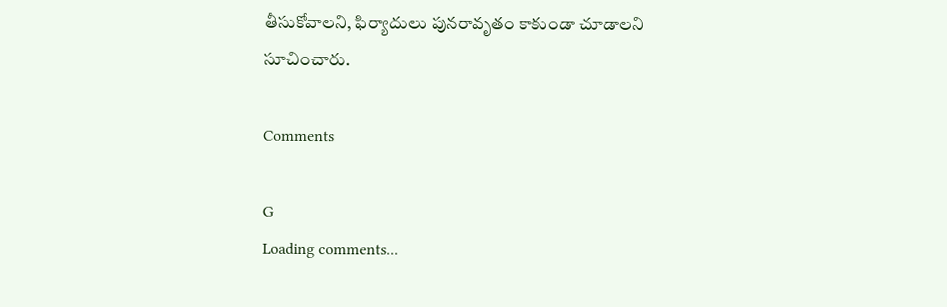తీసుకోవాలని, ఫిర్యాదులు పునరావృతం కాకుండా చూడాలని సూచించారు.

Comments

G
Loading comments...